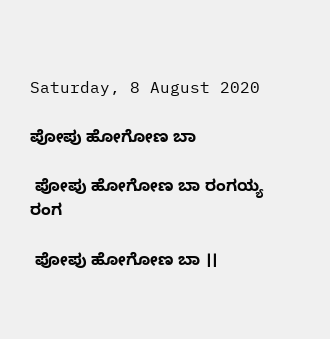Saturday, 8 August 2020

ಪೋಪು ಹೋಗೋಣ ಬಾ

 ಪೋಪು ಹೋಗೋಣ ಬಾ ರಂಗಯ್ಯ ರಂಗ

 ಪೋಪು ಹೋಗೋಣ ಬಾ ।।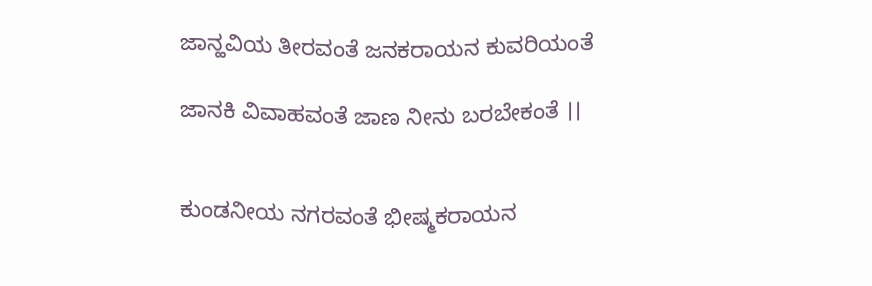ಜಾನ್ಹವಿಯ ತೀರವಂತೆ ಜನಕರಾಯನ ಕುವರಿಯಂತೆ

ಜಾನಕಿ ವಿವಾಹವಂತೆ ಜಾಣ ನೀನು ಬರಬೇಕಂತೆ ।।


ಕುಂಡನೀಯ ನಗರವಂತೆ ಭೀಷ್ಮಕರಾಯನ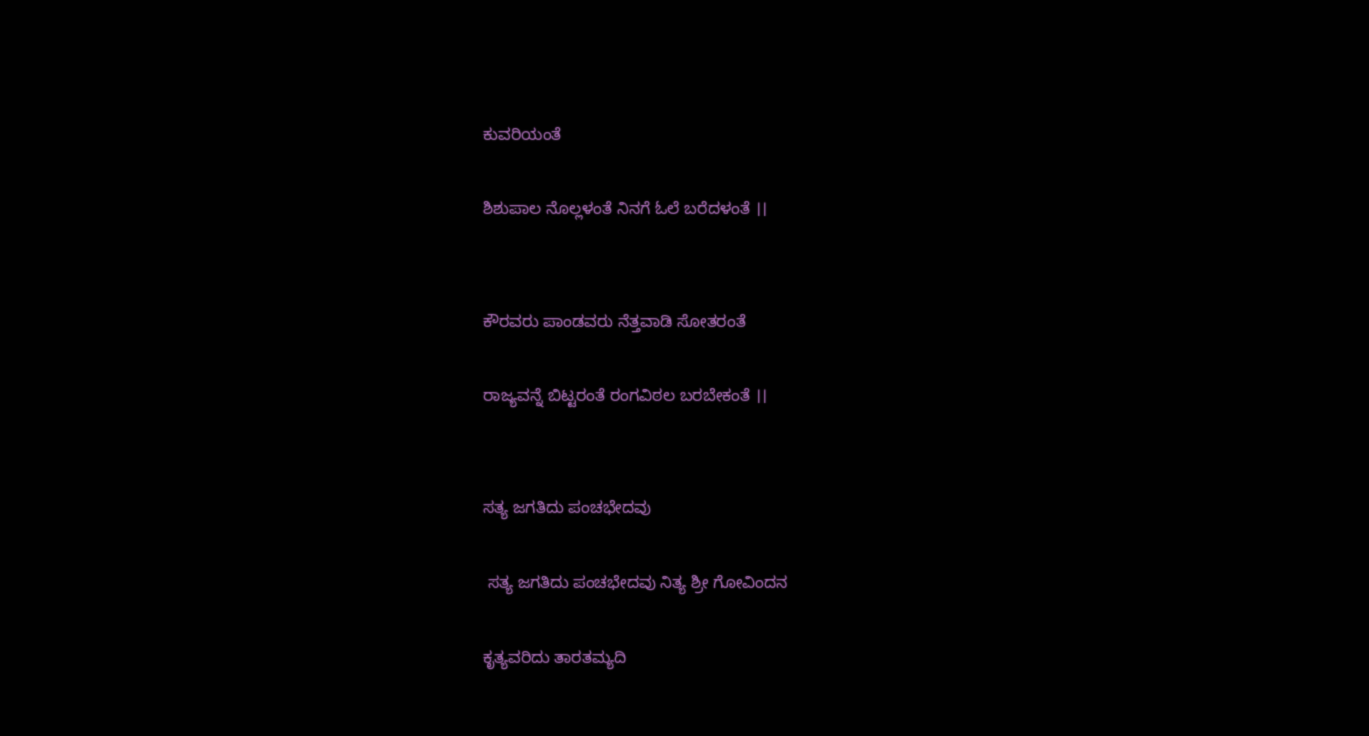ಕುವರಿಯಂತೆ

ಶಿಶುಪಾಲ ನೊಲ್ಲಳಂತೆ ನಿನಗೆ ಓಲೆ ಬರೆದಳಂತೆ ।।


ಕೌರವರು ಪಾಂಡವರು ನೆತ್ತವಾಡಿ ಸೋತರಂತೆ

ರಾಜ್ಯವನ್ನೆ ಬಿಟ್ಟರಂತೆ ರಂಗವಿಠಲ ಬರಬೇಕಂತೆ ।।


ಸತ್ಯ ಜಗತಿದು ಪಂಚಭೇದವು

 ಸತ್ಯ ಜಗತಿದು ಪಂಚಭೇದವು ನಿತ್ಯ ಶ್ರೀ ಗೋವಿಂದನ

ಕೃತ್ಯವರಿದು ತಾರತಮ್ಯದಿ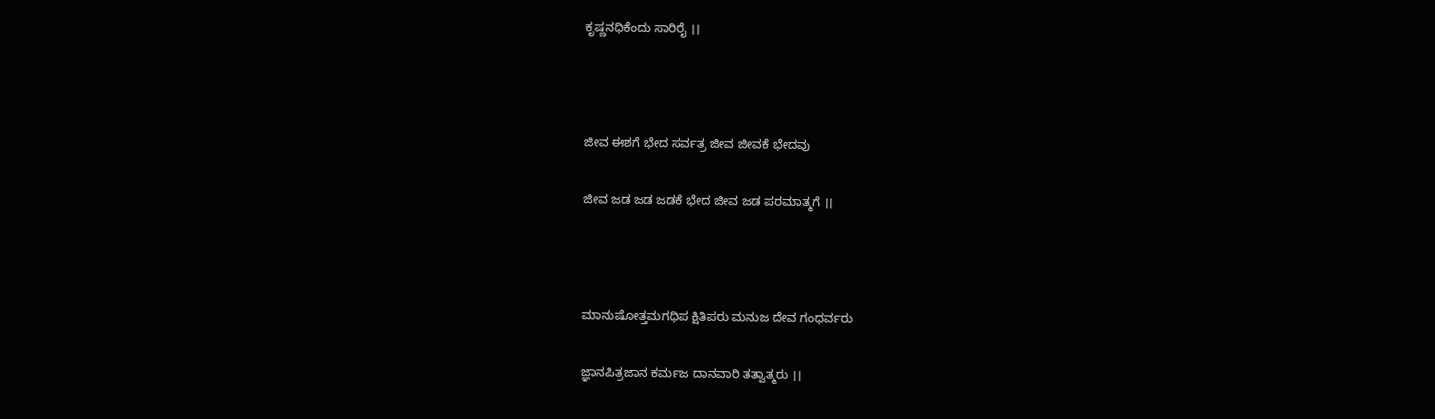ಕೃಷ್ಣನಧಿಕೆಂದು ಸಾರಿರೈ ।।



ಜೀವ ಈಶಗೆ ಭೇದ ಸರ್ವತ್ರ ಜೀವ ಜೀವಕೆ ಭೇದವು

ಜೀವ ಜಡ ಜಡ ಜಡಕೆ ಭೇದ ಜೀವ ಜಡ ಪರಮಾತ್ಮಗೆ ।।



ಮಾನುಷೋತ್ತಮಗಧಿಪ ಕ್ಷಿತಿಪರು ಮನುಜ ದೇವ ಗಂಧರ್ವರು

ಜ್ಞಾನಪಿತ್ರಜಾನ ಕರ್ಮಜ ದಾನವಾರಿ ತತ್ವಾತ್ಮರು ।।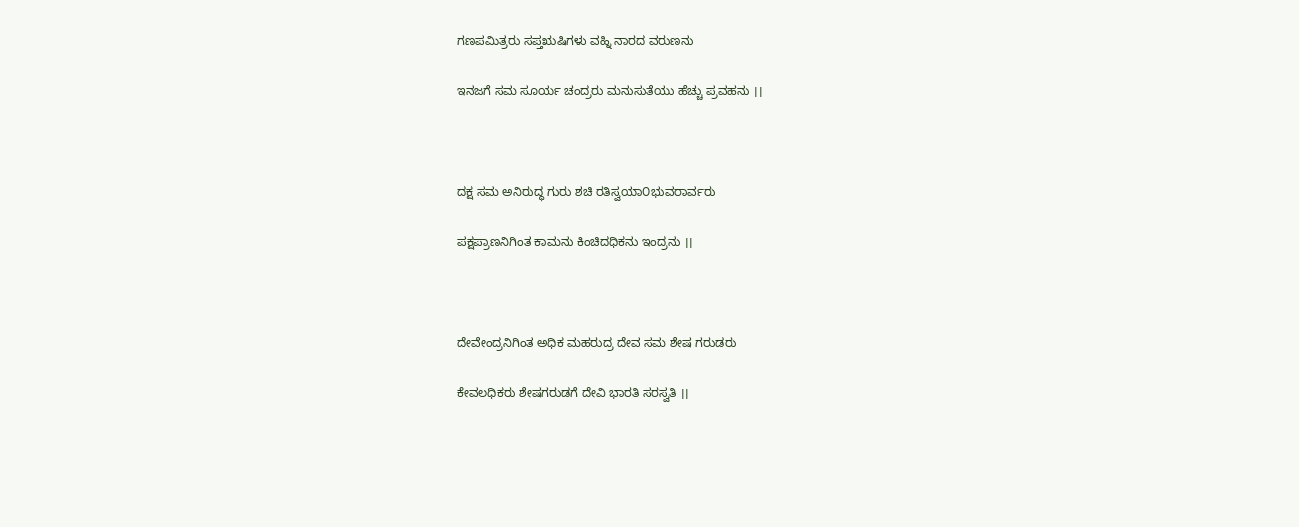ಗಣಪಮಿತ್ರರು ಸಪ್ತಋಷಿಗಳು ವಹ್ನಿ ನಾರದ ವರುಣನು

ಇನಜಗೆ ಸಮ ಸೂರ್ಯ ಚಂದ್ರರು ಮನುಸುತೆಯು ಹೆಚ್ಚು ಪ್ರವಹನು ।।



ದಕ್ಷ ಸಮ ಅನಿರುದ್ಧ ಗುರು ಶಚಿ ರತಿಸ್ವಯಾ೦ಭುವರಾರ್ವರು

ಪಕ್ಷಪ್ರಾಣನಿಗಿಂತ ಕಾಮನು ಕಿಂಚಿದಧಿಕನು ಇಂದ್ರನು ।।



ದೇವೇಂದ್ರನಿಗಿಂತ ಅಧಿಕ ಮಹರುದ್ರ ದೇವ ಸಮ ಶೇಷ ಗರುಡರು

ಕೇವಲಧಿಕರು ಶೇಷಗರುಡಗೆ ದೇವಿ ಭಾರತಿ ಸರಸ್ವತಿ ।।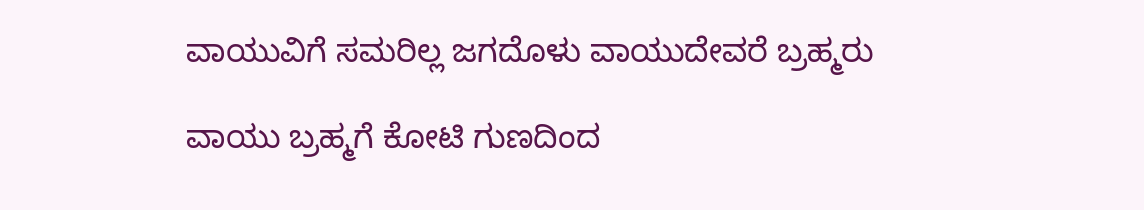ವಾಯುವಿಗೆ ಸಮರಿಲ್ಲ ಜಗದೊಳು ವಾಯುದೇವರೆ ಬ್ರಹ್ಮರು

ವಾಯು ಬ್ರಹ್ಮಗೆ ಕೋಟಿ ಗುಣದಿಂದ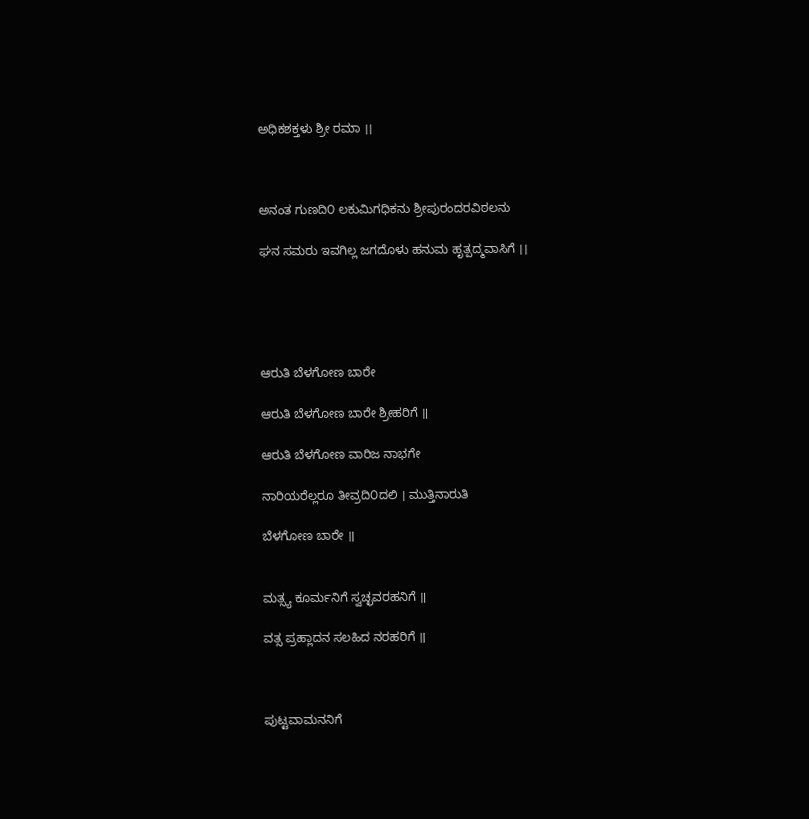ಅಧಿಕಶಕ್ತಳು ಶ್ರೀ ರಮಾ ।।



ಅನಂತ ಗುಣದಿ೦ ಲಕುಮಿಗಧಿಕನು ಶ್ರೀಪುರಂದರವಿಠಲನು

ಘನ ಸಮರು ಇವಗಿಲ್ಲ ಜಗದೊಳು ಹನುಮ ಹೃತ್ಪದ್ಮವಾಸಿಗೆ ।।





ಆರುತಿ ಬೆಳಗೋಣ ಬಾರೇ

ಆರುತಿ ಬೆಳಗೋಣ ಬಾರೇ ಶ್ರೀಹರಿಗೆ ॥

ಆರುತಿ ಬೆಳಗೋಣ ವಾರಿಜ ನಾಭಗೇ

ನಾರಿಯರೆಲ್ಲರೂ ತೀವ್ರದಿ೦ದಲಿ । ಮುತ್ತಿನಾರುತಿ

ಬೆಳಗೋಣ ಬಾರೇ ॥


ಮತ್ಸ್ಯ ಕೂರ್ಮನಿಗೆ ಸ್ವಚ್ಛವರಹನಿಗೆ ॥

ವತ್ಸ ಪ್ರಹ್ಲಾದನ ಸಲಹಿದ ನರಹರಿಗೆ ॥



ಪುಟ್ಟವಾಮನನಿಗೆ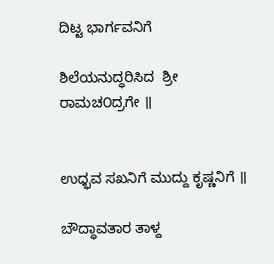ದಿಟ್ಟ ಭಾರ್ಗವನಿಗೆ

ಶಿಲೆಯನುದ್ಧರಿಸಿದ  ಶ್ರೀ ರಾಮಚ೦ದ್ರಗೇ ॥


ಉಧ್ಭವ ಸಖನಿಗೆ ಮುದ್ದು ಕೃಷ್ಣನಿಗೆ ॥

ಬೌದ್ಧಾವತಾರ ತಾಳ್ದ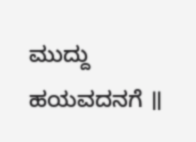ಮುದ್ದು ಹಯವದನಗೆ ॥